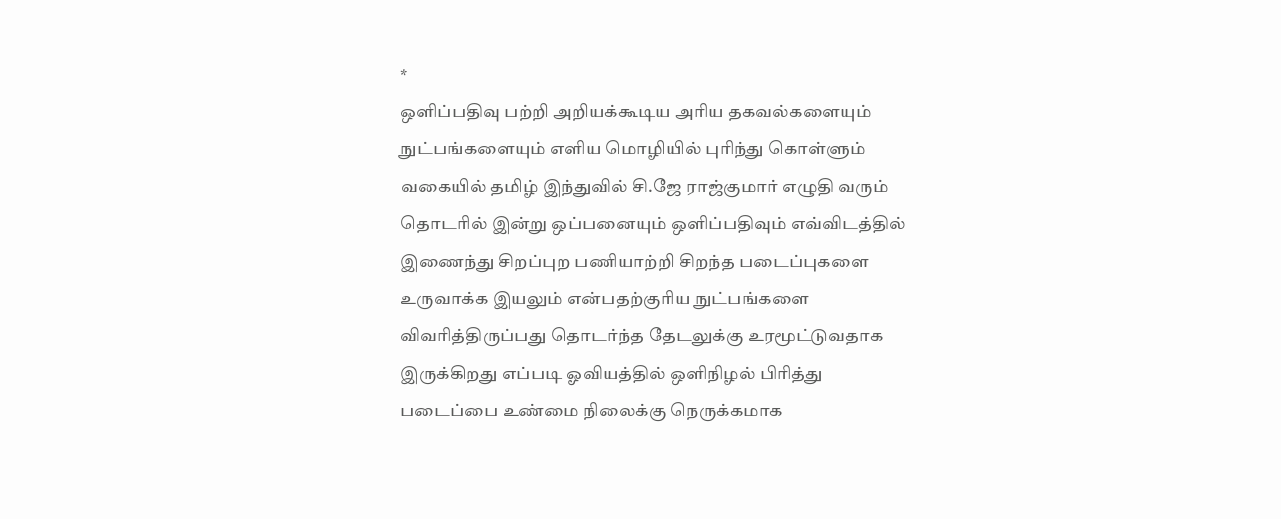*
ஒளிப்பதிவு பற்றி அறியக்கூடிய அரிய தகவல்களையும் நுட்பங்களையும் எளிய மொழியில் புரிந்து கொள்ளும் வகையில் தமிழ் இந்துவில் சி.ஜே ராஜ்குமார் எழுதி வரும் தொடரில் இன்று ஒப்பனையும் ஒளிப்பதிவும் எவ்விடத்தில் இணைந்து சிறப்புற பணியாற்றி சிறந்த படைப்புகளை உருவாக்க இயலும் என்பதற்குரிய நுட்பங்களை விவரித்திருப்பது தொடர்ந்த தேடலுக்கு உரமூட்டுவதாக இருக்கிறது எப்படி ஓவியத்தில் ஒளிநிழல் பிரித்து படைப்பை உண்மை நிலைக்கு நெருக்கமாக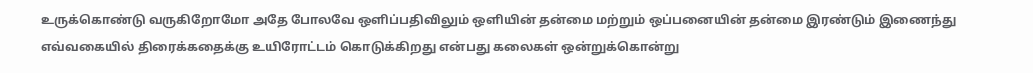உருக்கொண்டு வருகிறோமோ அதே போலவே ஒளிப்பதிவிலும் ஒளியின் தன்மை மற்றும் ஒப்பனையின் தன்மை இரண்டும் இணைந்து எவ்வகையில் திரைக்கதைக்கு உயிரோட்டம் கொடுக்கிறது என்பது கலைகள் ஒன்றுக்கொன்று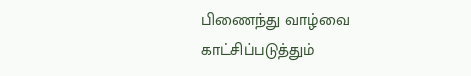பிணைந்து வாழ்வை காட்சிப்படுத்தும்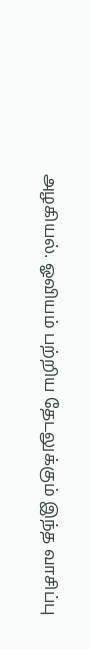அழகியல். ஓவியம் பற்றிய தேடலுக்கும் இந்த வாசிப்பு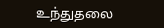உந்துதலை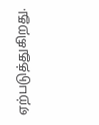ஏற்படுத்துகிறது.